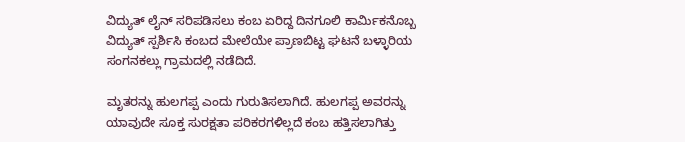ವಿದ್ಯುತ್ ಲೈನ್ ಸರಿಪಡಿಸಲು ಕಂಬ ಏರಿದ್ದ ದಿನಗೂಲಿ ಕಾರ್ಮಿಕನೊಬ್ಬ ವಿದ್ಯುತ್ ಸ್ಪರ್ಶಿಸಿ ಕಂಬದ ಮೇಲೆಯೇ ಪ್ರಾಣಬಿಟ್ಟ ಘಟನೆ ಬಳ್ಳಾರಿಯ ಸಂಗನಕಲ್ಲು ಗ್ರಾಮದಲ್ಲಿ ನಡೆದಿದೆ.

ಮೃತರನ್ನು ಹುಲಗಪ್ಪ ಎಂದು ಗುರುತಿಸಲಾಗಿದೆ. ಹುಲಗಪ್ಪ ಅವರನ್ನು ಯಾವುದೇ ಸೂಕ್ತ ಸುರಕ್ಷತಾ ಪರಿಕರಗಳಿಲ್ಲದೆ ಕಂಬ ಹತ್ತಿಸಲಾಗಿತ್ತು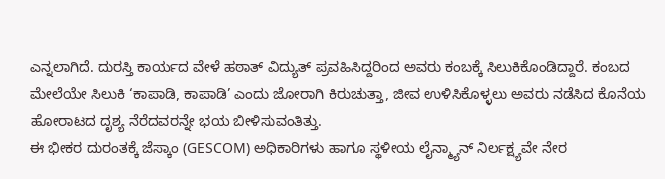ಎನ್ನಲಾಗಿದೆ. ದುರಸ್ತಿ ಕಾರ್ಯದ ವೇಳೆ ಹಠಾತ್ ವಿದ್ಯುತ್ ಪ್ರವಹಿಸಿದ್ದರಿಂದ ಅವರು ಕಂಬಕ್ಕೆ ಸಿಲುಕಿಕೊಂಡಿದ್ದಾರೆ. ಕಂಬದ ಮೇಲೆಯೇ ಸಿಲುಕಿ ‘ಕಾಪಾಡಿ, ಕಾಪಾಡಿ’ ಎಂದು ಜೋರಾಗಿ ಕಿರುಚುತ್ತಾ, ಜೀವ ಉಳಿಸಿಕೊಳ್ಳಲು ಅವರು ನಡೆಸಿದ ಕೊನೆಯ ಹೋರಾಟದ ದೃಶ್ಯ ನೆರೆದವರನ್ನೇ ಭಯ ಬೀಳಿಸುವಂತಿತ್ತು.
ಈ ಭೀಕರ ದುರಂತಕ್ಕೆ ಜೆಸ್ಕಾಂ (GESCOM) ಅಧಿಕಾರಿಗಳು ಹಾಗೂ ಸ್ಥಳೀಯ ಲೈನ್ಮ್ಯಾನ್ ನಿರ್ಲಕ್ಷ್ಯವೇ ನೇರ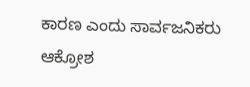ಕಾರಣ ಎಂದು ಸಾರ್ವಜನಿಕರು ಆಕ್ರೋಶ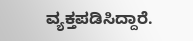ವ್ಯಕ್ತಪಡಿಸಿದ್ದಾರೆ.